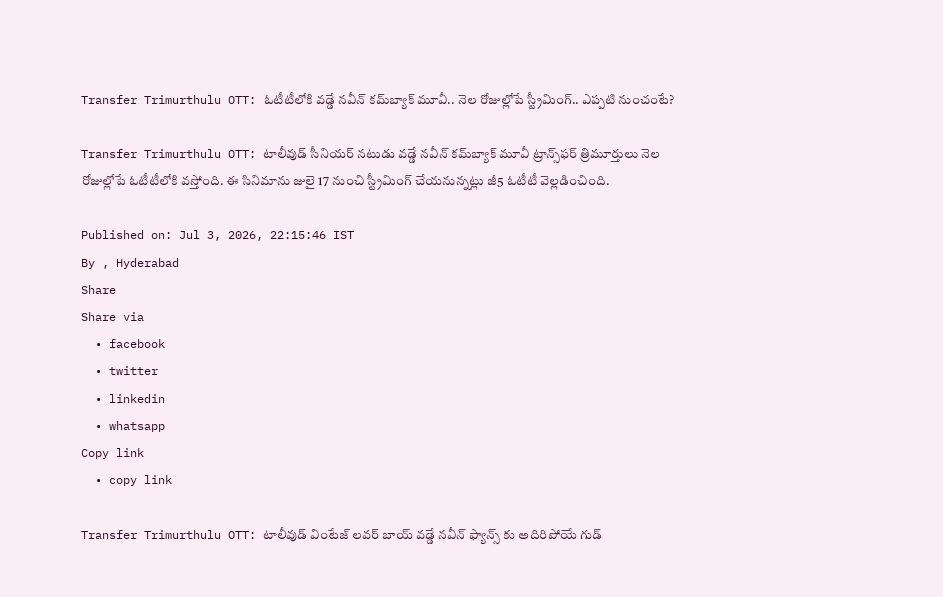Transfer Trimurthulu OTT: ఓటీటీలోకి వడ్డే నవీన్ కమ్‌బ్యాక్ మూవీ.. నెల రోజుల్లోపే స్ట్రీమింగ్.. ఎప్పటి నుంచంటే?

Transfer Trimurthulu OTT: టాలీవుడ్ సీనియర్ నటుడు వడ్డే నవీన్ కమ్‌బ్యాక్ మూవీ ట్రాన్స్‌ఫర్ త్రిమూర్తులు నెల రోజుల్లోపే ఓటీటీలోకి వస్తోంది. ఈ సినిమాను జులై 17 నుంచి స్ట్రీమింగ్ చేయనున్నట్లు జీ5 ఓటీటీ వెల్లడించింది.

Published on: Jul 3, 2026, 22:15:46 IST
By , Hyderabad
Share
Share via
  • facebook
  • twitter
  • linkedin
  • whatsapp
Copy link
  • copy link

Transfer Trimurthulu OTT: టాలీవుడ్ వింటేజ్ లవర్ బాయ్ వడ్డే నవీన్ ఫ్యాన్స్ కు అదిరిపోయే గుడ్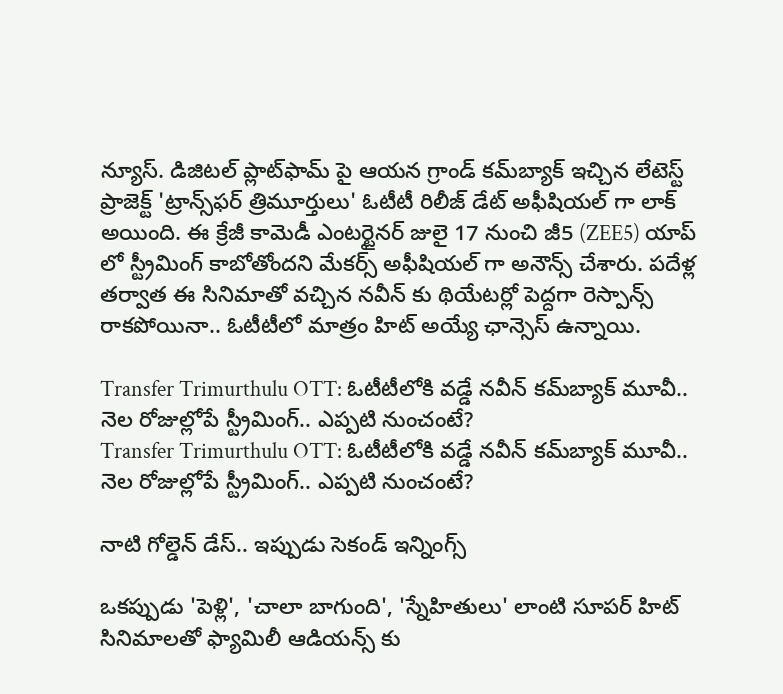న్యూస్. డిజిటల్ ప్లాట్‌ఫామ్ పై ఆయన గ్రాండ్ కమ్‌బ్యాక్ ఇచ్చిన లేటెస్ట్ ప్రాజెక్ట్ 'ట్రాన్స్‌ఫర్ త్రిమూర్తులు' ఓటీటీ రిలీజ్ డేట్ అఫీషియల్ గా లాక్ అయింది. ఈ క్రేజీ కామెడీ ఎంటర్టైనర్ జులై 17 నుంచి జీ5 (ZEE5) యాప్ లో స్ట్రీమింగ్ కాబోతోందని మేకర్స్ అఫీషియల్ గా అనౌన్స్ చేశారు. పదేళ్ల తర్వాత ఈ సినిమాతో వచ్చిన నవీన్ కు థియేటర్లో పెద్దగా రెస్పాన్స్ రాకపోయినా.. ఓటీటీలో మాత్రం హిట్ అయ్యే ఛాన్సెస్ ఉన్నాయి.

Transfer Trimurthulu OTT: ఓటీటీలోకి వడ్డే నవీన్ కమ్‌బ్యాక్ మూవీ.. నెల రోజుల్లోపే స్ట్రీమింగ్.. ఎప్పటి నుంచంటే?
Transfer Trimurthulu OTT: ఓటీటీలోకి వడ్డే నవీన్ కమ్‌బ్యాక్ మూవీ.. నెల రోజుల్లోపే స్ట్రీమింగ్.. ఎప్పటి నుంచంటే?

నాటి గోల్డెన్ డేస్.. ఇప్పుడు సెకండ్ ఇన్నింగ్స్

ఒకప్పుడు 'పెళ్లి', 'చాలా బాగుంది', 'స్నేహితులు' లాంటి సూపర్ హిట్ సినిమాలతో ఫ్యామిలీ ఆడియన్స్ కు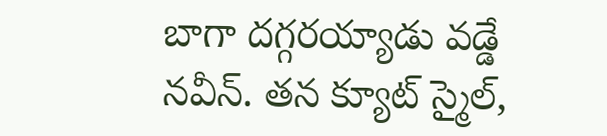బాగా దగ్గరయ్యాడు వడ్డే నవీన్. తన క్యూట్ స్మైల్,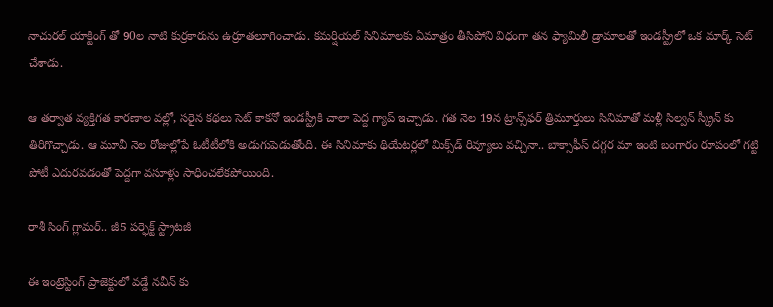నాచురల్ యాక్టింగ్ తో 90ల నాటి కుర్రకారును ఉర్రూతలూగించాడు. కమర్షియల్ సినిమాలకు ఏమాత్రం తీసిపోని విధంగా తన ఫ్యామిలీ డ్రామాలతో ఇండస్ట్రీలో ఒక మార్క్ సెట్ చేశాడు.

ఆ తర్వాత వ్యక్తిగత కారణాల వల్లో, సరైన కథలు సెట్ కాకనో ఇండస్ట్రీకి చాలా పెద్ద గ్యాప్ ఇచ్చాడు. గత నెల 19న ట్రాన్స్‌ఫర్ త్రిమూర్తులు సినిమాతో మళ్లీ సిల్వన్ స్క్రీన్ కు తిరిగొచ్చాడు. ఆ మూవీ నెల రోజుల్లోపే ఓటీటీలోకి అడుగుపెడుతోంది. ఈ సినిమాకు థియేటర్లలో మిక్స్‌డ్ రివ్యూలు వచ్చినా.. బాక్సాఫీస్ దగ్గర మా ఇంటి బంగారం రూపంలో గట్టి పోటీ ఎదురవడంతో పెద్దగా వసూళ్లు సాధించలేకపోయింది.

రాశీ సింగ్ గ్లామర్.. జీ5 పర్ఫెక్ట్ స్ట్రాటజీ

ఈ ఇంట్రెస్టింగ్ ప్రాజెక్టులో వడ్డే నవీన్ కు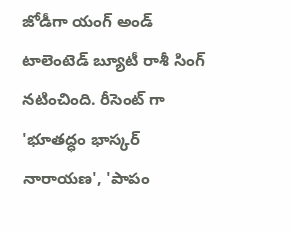జోడీగా యంగ్ అండ్ టాలెంటెడ్ బ్యూటీ రాశీ సింగ్ నటించింది. రీసెంట్ గా 'భూతద్ధం భాస్కర్ నారాయణ', 'పాపం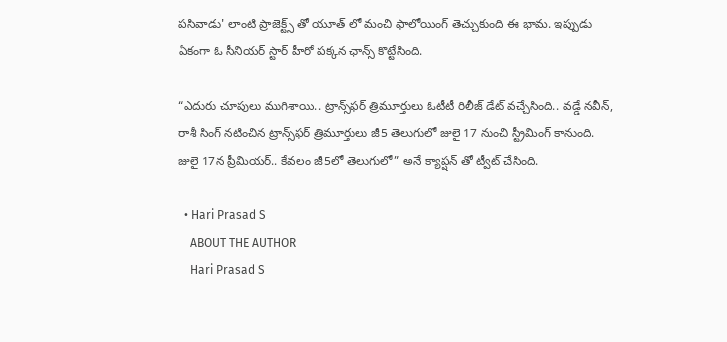పసివాడు' లాంటి ప్రాజెక్ట్స్ తో యూత్ లో మంచి ఫాలోయింగ్ తెచ్చుకుంది ఈ భామ. ఇప్పుడు ఏకంగా ఓ సీనియర్ స్టార్ హీరో పక్కన ఛాన్స్ కొట్టేసింది.

“ఎదురు చూపులు ముగిశాయి.. ట్రాన్స్‌ఫర్ త్రిమూర్తులు ఓటీటీ రిలీజ్ డేట్ వచ్చేసింది.. వడ్డే నవీన్, రాశీ సింగ్ నటించిన ట్రాన్స్‌ఫర్ త్రిమూర్తులు జీ5 తెలుగులో జులై 17 నుంచి స్ట్రీమింగ్ కానుంది. జులై 17న ప్రీమియర్.. కేవలం జీ5లో తెలుగులో” అనే క్యాప్షన్ తో ట్వీట్ చేసింది.

  • Hari Prasad S
    ABOUT THE AUTHOR
    Hari Prasad S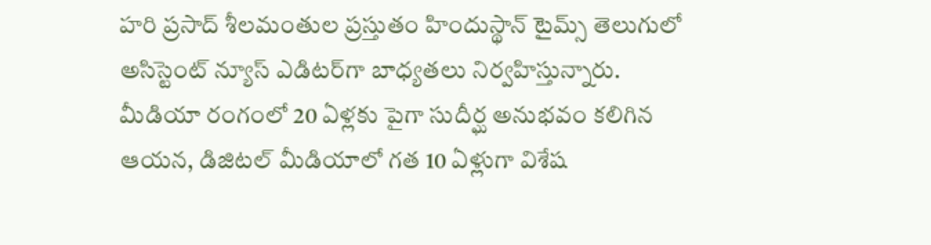హరి ప్రసాద్ శీలమంతుల ప్రస్తుతం హిందుస్థాన్ టైమ్స్ తెలుగులో అసిస్టెంట్ న్యూస్ ఎడిటర్‌గా బాధ్యతలు నిర్వహిస్తున్నారు. మీడియా రంగంలో 20 ఏళ్లకు పైగా సుదీర్ఘ అనుభవం కలిగిన ఆయన, డిజిటల్ మీడియాలో గత 10 ఏళ్లుగా విశేష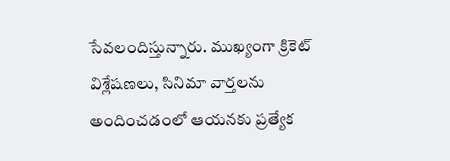సేవలందిస్తున్నారు. ముఖ్యంగా క్రికెట్ విశ్లేషణలు, సినిమా వార్తలను అందించడంలో ఆయనకు ప్రత్యేక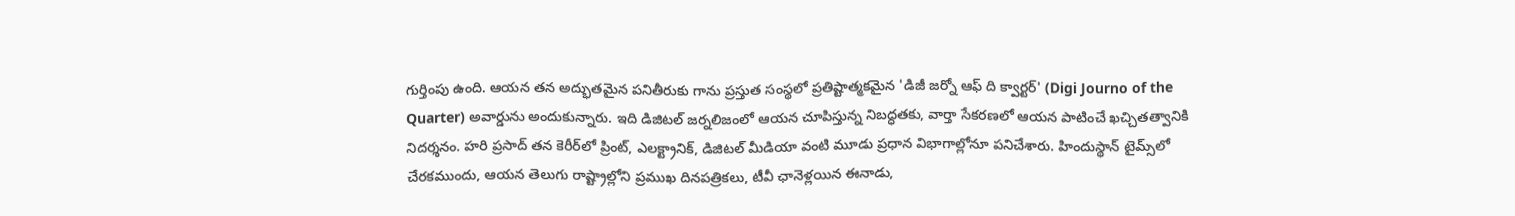గుర్తింపు ఉంది. ఆయన తన అద్భుతమైన పనితీరుకు గాను ప్రస్తుత సంస్థలో ప్రతిష్టాత్మకమైన 'డిజీ జర్నో ఆఫ్ ది క్వార్టర్' (Digi Journo of the Quarter) అవార్డును అందుకున్నారు. ఇది డిజిటల్ జర్నలిజంలో ఆయన చూపిస్తున్న నిబద్ధతకు, వార్తా సేకరణలో ఆయన పాటించే ఖచ్చితత్వానికి నిదర్శనం. హరి ప్రసాద్ తన కెరీర్‌లో ప్రింట్, ఎలక్ట్రానిక్, డిజిటల్ మీడియా వంటి మూడు ప్రధాన విభాగాల్లోనూ పనిచేశారు. హిందుస్థాన్ టైమ్స్‌లో చేరకముందు, ఆయన తెలుగు రాష్ట్రాల్లోని ప్రముఖ దినపత్రికలు, టీవీ ఛానెళ్లయిన ఈనాడు,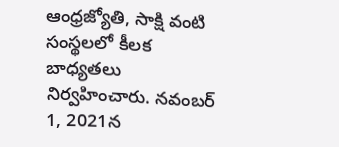ఆంధ్రజ్యోతి, సాక్షి వంటి సంస్థలలో కీలక బాధ్యతలు నిర్వహించారు. నవంబర్ 1, 2021న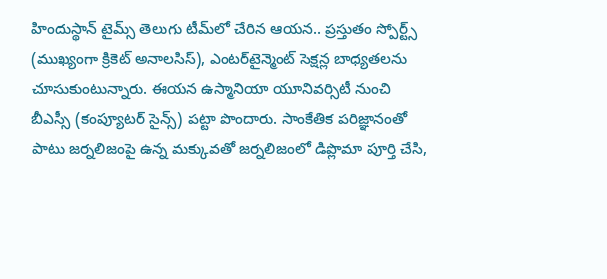హిందుస్థాన్ టైమ్స్ తెలుగు టీమ్‌లో చేరిన ఆయన.. ప్రస్తుతం స్పోర్ట్స్ (ముఖ్యంగా క్రికెట్ అనాలసిస్), ఎంటర్‌టైన్మెంట్ సెక్షన్ల బాధ్యతలను చూసుకుంటున్నారు. ఈయన ఉస్మానియా యూనివర్సిటీ నుంచి బీఎస్సీ (కంప్యూటర్ సైన్స్) పట్టా పొందారు. సాంకేతిక పరిజ్ఞానంతో పాటు జర్నలిజంపై ఉన్న మక్కువతో జర్నలిజంలో డిప్లొమా పూర్తి చేసి,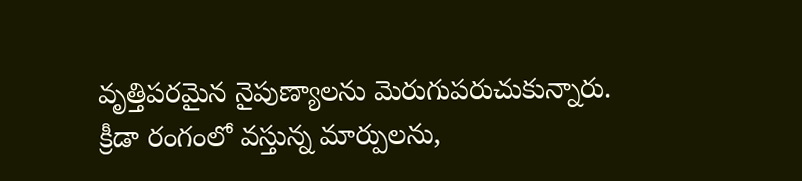వృత్తిపరమైన నైపుణ్యాలను మెరుగుపరుచుకున్నారు. క్రీడా రంగంలో వస్తున్న మార్పులను,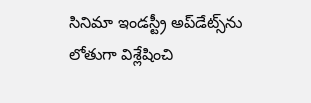సినిమా ఇండస్ట్రీ అప్‌డేట్స్‌ను లోతుగా విశ్లేషించి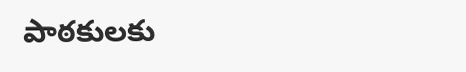పాఠకులకు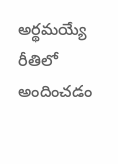అర్థమయ్యే రీతిలో అందించడం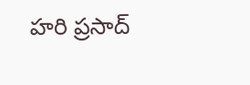హరి ప్రసాద్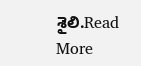శైలి.Read More